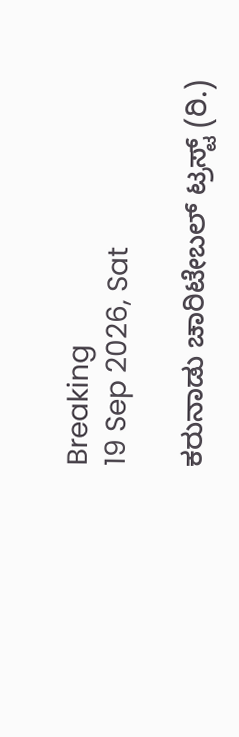Breaking
19 Sep 2026, Sat

ಕರುನಾಡು ಚಾರಿಟೇಬಲ್ ಟ್ರಸ್ಟ್ (ರಿ.)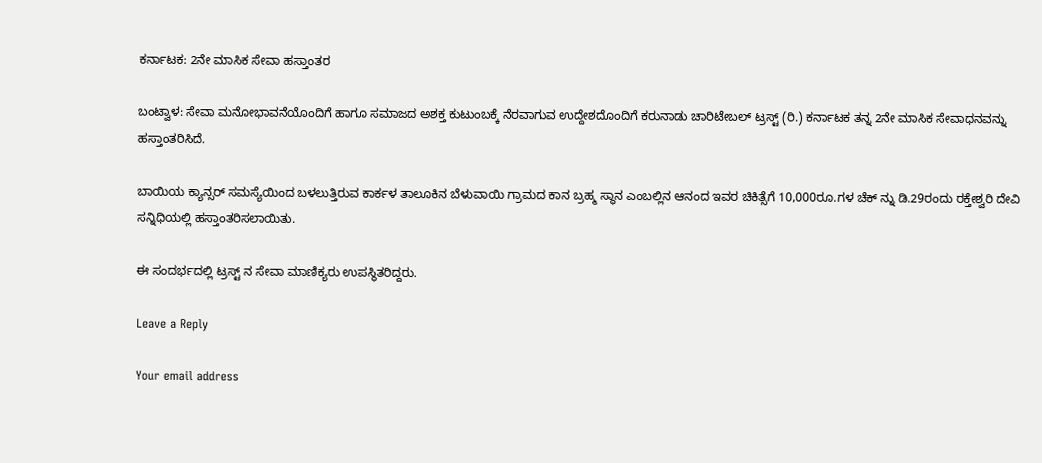ಕರ್ನಾಟಕ: 2ನೇ ಮಾಸಿಕ ಸೇವಾ ಹಸ್ತಾಂತರ

ಬಂಟ್ವಾಳ: ಸೇವಾ ಮನೋಭಾವನೆಯೊಂದಿಗೆ ಹಾಗೂ ಸಮಾಜದ ಅಶಕ್ತ ಕುಟುಂಬಕ್ಕೆ ನೆರವಾಗುವ ಉದ್ದೇಶದೊಂದಿಗೆ ಕರುನಾಡು ಚಾರಿಟೇಬಲ್ ಟ್ರಸ್ಟ್ (ರಿ.) ಕರ್ನಾಟಕ ತನ್ನ 2ನೇ ಮಾಸಿಕ ಸೇವಾಧನವನ್ನು ಹಸ್ತಾಂತರಿಸಿದೆ.

ಬಾಯಿಯ ಕ್ಯಾನ್ಸರ್ ಸಮಸ್ಯೆಯಿಂದ ಬಳಲುತ್ತಿರುವ ಕಾರ್ಕಳ ತಾಲೂಕಿನ ಬೆಳುವಾಯಿ ಗ್ರಾಮದ ಕಾನ ಬ್ರಹ್ಮ ಸ್ಥಾನ ಎಂಬಲ್ಲಿನ ಆನಂದ ಇವರ ಚಿಕಿತ್ಸೆಗೆ 10,000ರೂ.ಗಳ ಚೆಕ್ ನ್ನು ಡಿ.29ರಂದು ರಕ್ತೇಶ್ವರಿ ದೇವಿ ಸನ್ನಿಧಿಯಲ್ಲಿ ಹಸ್ತಾಂತರಿಸಲಾಯಿತು.

ಈ ಸಂದರ್ಭದಲ್ಲಿ ಟ್ರಸ್ಟ್ ನ ಸೇವಾ ಮಾಣಿಕ್ಯರು ಉಪಸ್ಥಿತರಿದ್ದರು.

Leave a Reply

Your email address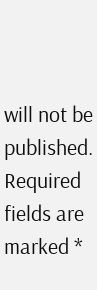will not be published. Required fields are marked *